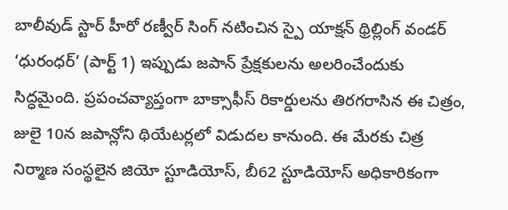బాలీవుడ్ స్టార్ హీరో రణ్వీర్ సింగ్ నటించిన స్పై యాక్షన్ థ్రిల్లింగ్ వండర్ ‘ధురంధర్’ (పార్ట్ 1) ఇప్పుడు జపాన్ ప్రేక్షకులను అలరించేందుకు సిద్ధమైంది. ప్రపంచవ్యాప్తంగా బాక్సాఫీస్ రికార్డులను తిరగరాసిన ఈ చిత్రం, జులై 10న జపాన్లోని థియేటర్లలో విడుదల కానుంది. ఈ మేరకు చిత్ర నిర్మాణ సంస్థలైన జియో స్టూడియోస్, బీ62 స్టూడియోస్ అధికారికంగా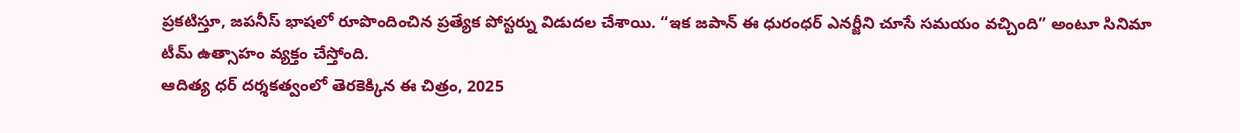ప్రకటిస్తూ, జపనీస్ భాషలో రూపొందించిన ప్రత్యేక పోస్టర్ను విడుదల చేశాయి. “ఇక జపాన్ ఈ ధురంధర్ ఎనర్జీని చూసే సమయం వచ్చింది” అంటూ సినిమా టీమ్ ఉత్సాహం వ్యక్తం చేస్తోంది.
ఆదిత్య ధర్ దర్శకత్వంలో తెరకెక్కిన ఈ చిత్రం, 2025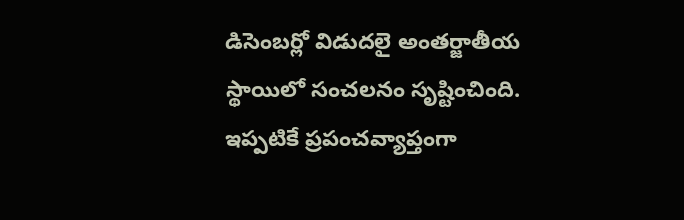డిసెంబర్లో విడుదలై అంతర్జాతీయ స్థాయిలో సంచలనం సృష్టించింది. ఇప్పటికే ప్రపంచవ్యాప్తంగా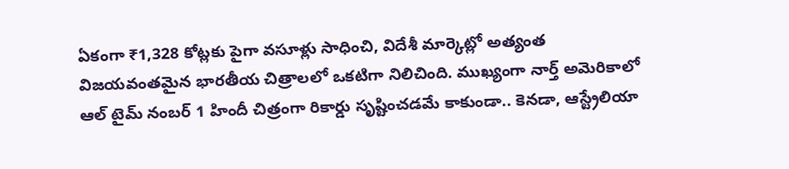ఏకంగా ₹1,328 కోట్లకు పైగా వసూళ్లు సాధించి, విదేశీ మార్కెట్లో అత్యంత విజయవంతమైన భారతీయ చిత్రాలలో ఒకటిగా నిలిచింది. ముఖ్యంగా నార్త్ అమెరికాలో ఆల్ టైమ్ నంబర్ 1 హిందీ చిత్రంగా రికార్డు సృష్టించడమే కాకుండా.. కెనడా, ఆస్ట్రేలియా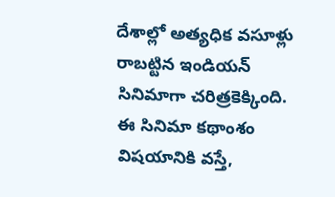దేశాల్లో అత్యధిక వసూళ్లు రాబట్టిన ఇండియన్ సినిమాగా చరిత్రకెక్కింది.
ఈ సినిమా కథాంశం విషయానికి వస్తే,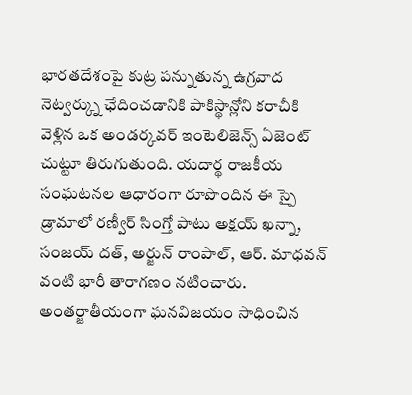భారతదేశంపై కుట్ర పన్నుతున్న ఉగ్రవాద నెట్వర్క్ను ఛేదించడానికి పాకిస్థాన్లోని కరాచీకి వెళ్లిన ఒక అండర్కవర్ ఇంటెలిజెన్స్ ఏజెంట్ చుట్టూ తిరుగుతుంది. యదార్థ రాజకీయ సంఘటనల ఆధారంగా రూపొందిన ఈ స్పై డ్రామాలో రణ్వీర్ సింగ్తో పాటు అక్షయ్ ఖన్నా, సంజయ్ దత్, అర్జున్ రాంపాల్, ఆర్. మాధవన్ వంటి భారీ తారాగణం నటించారు. అంతర్జాతీయంగా ఘనవిజయం సాధించిన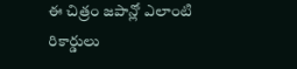ఈ చిత్రం జపాన్లో ఎలాంటి రికార్డులు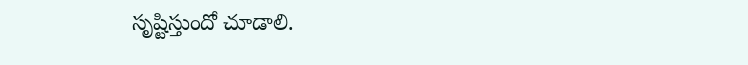సృష్టిస్తుందో చూడాలి.